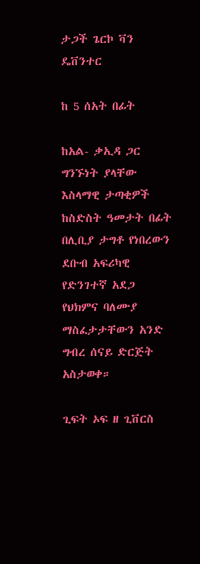ታጋች ጌርኮ ቫን ዴቨንተር

ከ 5 ሰአት በፊት

ከአል- ቃኢዳ ጋር ግንኙነት ያላቸው እስላማዊ ታጣቂዎች ከስድስት ዓመታት በፊት በሊቢያ ታግቶ የነበረውን ደቡብ አፍሪካዊ የድንገተኛ አደጋ የህክምና ባለሙያ ማስፈታታቸውን አንድ ግብረ ሰናይ ድርጅት አስታወቀ።

ጊፍት ኦፍ ዘ ጊቨርስ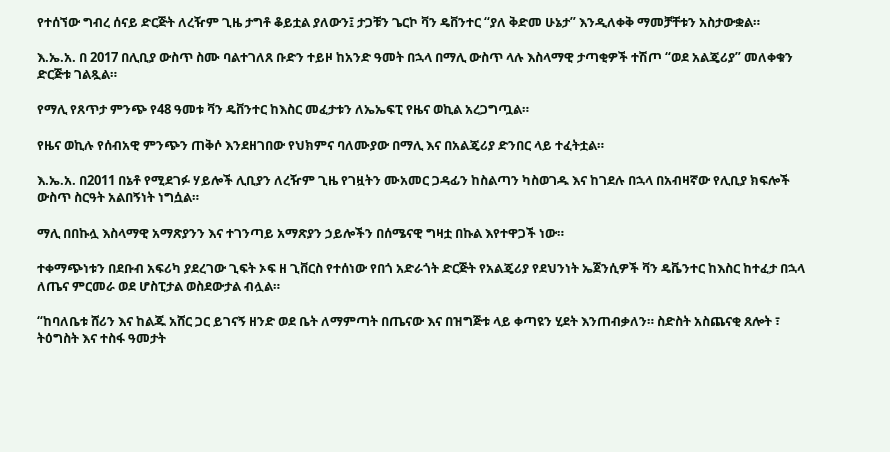የተሰኘው ግብረ ሰናይ ድርጅት ለረዥም ጊዜ ታግቶ ቆይቷል ያለውን፤ ታጋቹን ጌርኮ ቫን ዴቨንተር “ያለ ቅድመ ሁኔታ” እንዲለቀቅ ማመቻቸቱን አስታውቋል።

እ.ኤ.አ. በ 2017 በሊቢያ ውስጥ ስሙ ባልተገለጸ ቡድን ተይዞ ከአንድ ዓመት በኋላ በማሊ ውስጥ ላሉ እስላማዊ ታጣቂዎች ተሽጦ “ወደ አልጄሪያ” መለቀቁን ድርጅቱ ገልጿል።

የማሊ የጸጥታ ምንጭ የ48 ዓመቱ ቫን ዴቨንተር ከእስር መፈታቱን ለኤኤፍፒ የዜና ወኪል አረጋግጧል።

የዜና ወኪሉ የሰብአዊ ምንጭን ጠቅሶ እንደዘገበው የህክምና ባለሙያው በማሊ እና በአልጄሪያ ድንበር ላይ ተፈትቷል።

እ.ኤ.አ. በ2011 በኔቶ የሚደገፉ ሃይሎች ሊቢያን ለረዥም ጊዜ የገዟትን ሙአመር ጋዳፊን ከስልጣን ካስወገዱ እና ከገደሉ በኋላ በአብዛኛው የሊቢያ ክፍሎች ውስጥ ስርዓት አልበኝነት ነግሷል።

ማሊ በበኩሏ እስላማዊ አማጽያንን እና ተገንጣይ አማጽያን ኃይሎችን በሰሜናዊ ግዛቷ በኩል እየተዋጋች ነው።

ተቀማጭነቱን በደቡብ አፍሪካ ያደረገው ጊፍት ኦፍ ዘ ጊቨርስ የተሰነው የበጎ አድራጎት ድርጅት የአልጄሪያ የደህንነት ኤጀንሲዎች ቫን ዴቬንተር ከእስር ከተፈታ በኋላ ለጤና ምርመራ ወደ ሆስፒታል ወስደውታል ብሏል።

“ከባለቤቱ ሸሪን እና ከልጁ አሸር ጋር ይገናኝ ዘንድ ወደ ቤት ለማምጣት በጤናው እና በዝግጅቱ ላይ ቀጣዩን ሂደት እንጠብቃለን። ስድስት አስጨናቂ ጸሎት ፣ ትዕግስት እና ተስፋ ዓመታት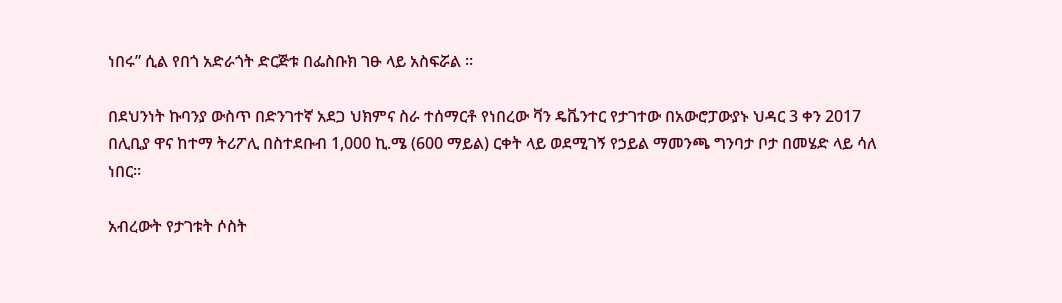ነበሩ” ሲል የበጎ አድራጎት ድርጅቱ በፌስቡክ ገፁ ላይ አስፍሯል ።

በደህንነት ኩባንያ ውስጥ በድንገተኛ አደጋ ህክምና ስራ ተሰማርቶ የነበረው ቫን ዴቬንተር የታገተው በአውሮፓውያኑ ህዳር 3 ቀን 2017 በሊቢያ ዋና ከተማ ትሪፖሊ በስተደቡብ 1,000 ኪ.ሜ (600 ማይል) ርቀት ላይ ወደሚገኝ የኃይል ማመንጫ ግንባታ ቦታ በመሄድ ላይ ሳለ ነበር።

አብረውት የታገቱት ሶስት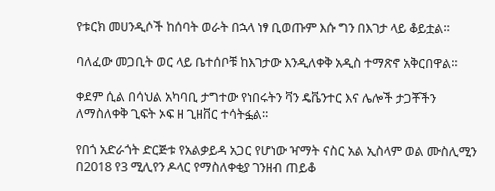የቱርክ መሀንዲሶች ከሰባት ወራት በኋላ ነፃ ቢወጡም እሱ ግን በእገታ ላይ ቆይቷል።

ባለፈው መጋቢት ወር ላይ ቤተሰቦቹ ከእገታው እንዲለቀቅ አዲስ ተማጽኖ አቅርበዋል።

ቀደም ሲል በሳህል አካባቢ ታግተው የነበሩትን ቫን ዴቬንተር እና ሌሎች ታጋቾችን ለማስለቀቅ ጊፍት ኦፍ ዘ ጊዘቨር ተሳትፏል።

የበጎ አድራጎት ድርጅቱ የአልቃይዳ አጋር የሆነው ዣማት ናስር አል ኢስላም ወል ሙስሊሚን በ2018 የ3 ሚሊየን ዶላር የማስለቀቂያ ገንዘብ ጠይቆ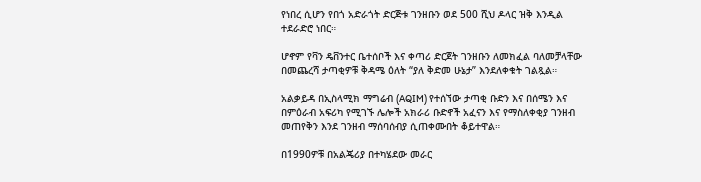የነበረ ሲሆን የበጎ አድራጎት ድርጅቱ ገንዘቡን ወደ 500 ሺህ ዶላር ዝቅ እንዲል ተደራድሮ ነበር።

ሆኖም የቫን ዴቨንተር ቤተሰቦች እና ቀጣሪ ድርጀት ገንዘቡን ለመክፈል ባለመቻላቸው በመጨረሻ ታጣቂዎቹ ቅዳሜ ዕለት “ያለ ቅድመ ሁኔታ” እንደለቀቁት ገልጿል።

አልቃይዳ በኢስላሚክ ማግሬብ (AQIM) የተሰኘው ታጣቂ ቡድን እና በሰሜን እና በምዕራብ አፍሪካ የሚገኙ ሌሎች አክራሪ ቡድኖች አፈናን እና የማስለቀቂያ ገንዘብ መጠየቅን እንደ ገንዘብ ማሰባሰብያ ሲጠቀሙበት ቆይተዋል።

በ1990ዎቹ በአልጄሪያ በተካሄደው መራር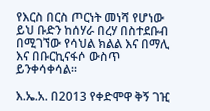የእርስ በርስ ጦርነት መነሻ የሆነው ይህ ቡድን ከሰሃራ በረሃ በስተደቡብ በሚገኘው የሳህል ክልል እና በማሊ እና በቡርኪናፋሶ ውስጥ ይንቀሳቀሳል።

እ.ኤ.አ. በ2013 የቀድሞዋ ቅኝ ገዢ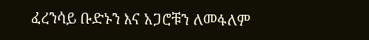ፈረንሳይ ቡድኑን እና አጋሮቹን ለመፋለም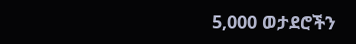5,000 ወታደሮችን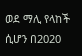ወደ ማሊ የላከች ሲሆን በ2020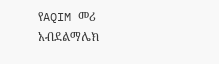የAQIM መሪ አብደልማሌክ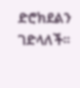ድሮክደልን ገድላለች።